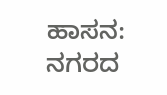ಹಾಸನ: ನಗರದ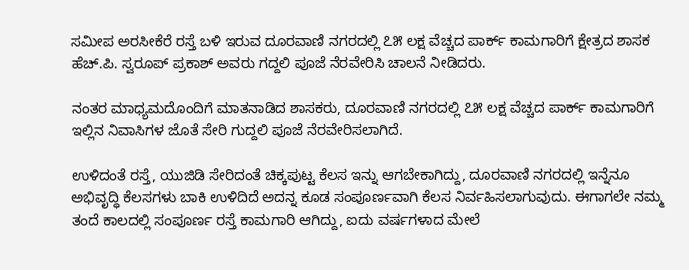ಸಮೀಪ ಅರಸೀಕೆರೆ ರಸ್ತೆ ಬಳಿ ಇರುವ ದೂರವಾಣಿ ನಗರದಲ್ಲಿ ೭೫ ಲಕ್ಷ ವೆಚ್ಚದ ಪಾರ್ಕ್ ಕಾಮಗಾರಿಗೆ ಕ್ಷೇತ್ರದ ಶಾಸಕ ಹೆಚ್.ಪಿ. ಸ್ವರೂಪ್ ಪ್ರಕಾಶ್ ಅವರು ಗದ್ದಲಿ ಪೂಜೆ ನೆರವೇರಿಸಿ ಚಾಲನೆ ನೀಡಿದರು.

ನಂತರ ಮಾಧ್ಯಮದೊಂದಿಗೆ ಮಾತನಾಡಿದ ಶಾಸಕರು, ದೂರವಾಣಿ ನಗರದಲ್ಲಿ ೭೫ ಲಕ್ಷ ವೆಚ್ಚದ ಪಾರ್ಕ್ ಕಾಮಗಾರಿಗೆ ಇಲ್ಲಿನ ನಿವಾಸಿಗಳ ಜೊತೆ ಸೇರಿ ಗುದ್ದಲಿ ಪೂಜೆ ನೆರವೇರಿಸಲಾಗಿದೆ.

ಉಳಿದಂತೆ ರಸ್ತೆ, ಯುಜಿಡಿ ಸೇರಿದಂತೆ ಚಿಕ್ಕಪುಟ್ಟ ಕೆಲಸ ಇನ್ನು ಆಗಬೇಕಾಗಿದ್ದು, ದೂರವಾಣಿ ನಗರದಲ್ಲಿ ಇನ್ನೆನೂ ಅಭಿವೃದ್ಧಿ ಕೆಲಸಗಳು ಬಾಕಿ ಉಳಿದಿದೆ ಅದನ್ನ ಕೂಡ ಸಂಪೂರ್ಣವಾಗಿ ಕೆಲಸ ನಿರ್ವಹಿಸಲಾಗುವುದು. ಈಗಾಗಲೇ ನಮ್ಮ ತಂದೆ ಕಾಲದಲ್ಲಿ ಸಂಪೂರ್ಣ ರಸ್ತೆ ಕಾಮಗಾರಿ ಆಗಿದ್ದು, ಐದು ವರ್ಷಗಳಾದ ಮೇಲೆ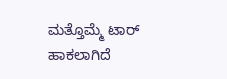ಮತ್ತೊಮ್ಮೆ ಟಾರ್ ಹಾಕಲಾಗಿದೆ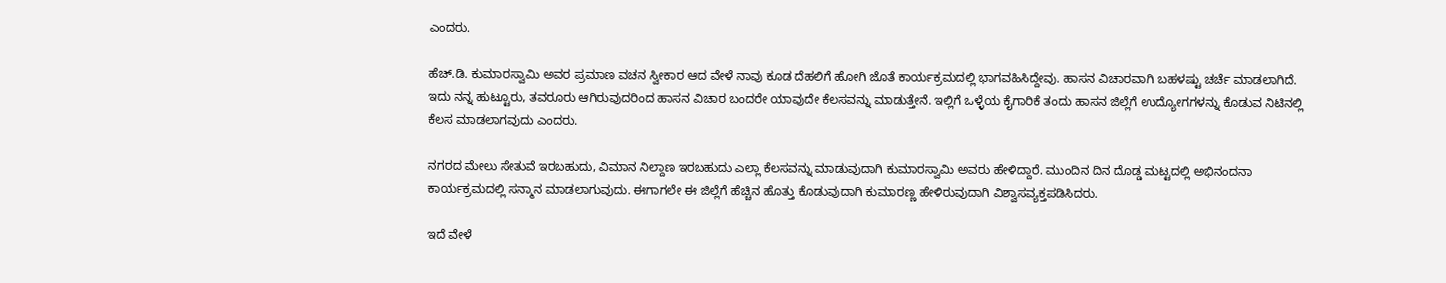ಎಂದರು.

ಹೆಚ್.ಡಿ. ಕುಮಾರಸ್ವಾಮಿ ಅವರ ಪ್ರಮಾಣ ವಚನ ಸ್ವೀಕಾರ ಆದ ವೇಳೆ ನಾವು ಕೂಡ ದೆಹಲಿಗೆ ಹೋಗಿ ಜೊತೆ ಕಾರ್ಯಕ್ರಮದಲ್ಲಿ ಭಾಗವಹಿಸಿದ್ದೇವು. ಹಾಸನ ವಿಚಾರವಾಗಿ ಬಹಳಷ್ಟು ಚರ್ಚೆ ಮಾಡಲಾಗಿದೆ. ಇದು ನನ್ನ ಹುಟ್ಟೂರು, ತವರೂರು ಆಗಿರುವುದರಿಂದ ಹಾಸನ ವಿಚಾರ ಬಂದರೇ ಯಾವುದೇ ಕೆಲಸವನ್ನು ಮಾಡುತ್ತೇನೆ. ಇಲ್ಲಿಗೆ ಒಳ್ಳೆಯ ಕೈಗಾರಿಕೆ ತಂದು ಹಾಸನ ಜಿಲ್ಲೆಗೆ ಉದ್ಯೋಗಗಳನ್ನು ಕೊಡುವ ನಿಟಿನಲ್ಲಿ ಕೆಲಸ ಮಾಡಲಾಗವುದು ಎಂದರು.

ನಗರದ ಮೇಲು ಸೇತುವೆ ಇರಬಹುದು, ವಿಮಾನ ನಿಲ್ದಾಣ ಇರಬಹುದು ಎಲ್ಲಾ ಕೆಲಸವನ್ನು ಮಾಡುವುದಾಗಿ ಕುಮಾರಸ್ವಾಮಿ ಅವರು ಹೇಳಿದ್ದಾರೆ. ಮುಂದಿನ ದಿನ ದೊಡ್ಡ ಮಟ್ಟದಲ್ಲಿ ಅಭಿನಂದನಾ ಕಾರ್ಯಕ್ರಮದಲ್ಲಿ ಸನ್ಮಾನ ಮಾಡಲಾಗುವುದು. ಈಗಾಗಲೇ ಈ ಜಿಲ್ಲೆಗೆ ಹೆಚ್ಚಿನ ಹೊತ್ತು ಕೊಡುವುದಾಗಿ ಕುಮಾರಣ್ಣ ಹೇಳಿರುವುದಾಗಿ ವಿಶ್ವಾಸವ್ಯಕ್ತಪಡಿಸಿದರು.

ಇದೆ ವೇಳೆ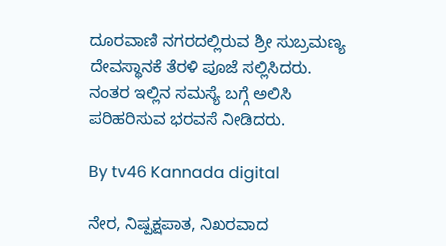ದೂರವಾಣಿ ನಗರದಲ್ಲಿರುವ ಶ್ರೀ ಸುಬ್ರಮಣ್ಯ ದೇವಸ್ಥಾನಕೆ ತೆರಳಿ ಪೂಜೆ ಸಲ್ಲಿಸಿದರು. ನಂತರ ಇಲ್ಲಿನ ಸಮಸ್ಯೆ ಬಗ್ಗೆ ಅಲಿಸಿ ಪರಿಹರಿಸುವ ಭರವಸೆ ನೀಡಿದರು.

By tv46 Kannada digital

ನೇರ, ನಿಷ್ಪಕ್ಷಪಾತ, ನಿಖರವಾದ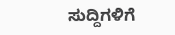ಸುದ್ದಿಗಳಿಗೆ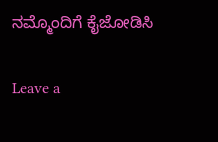ನಮ್ಮೊಂದಿಗೆ ಕೈಜೋಡಿಸಿ

Leave a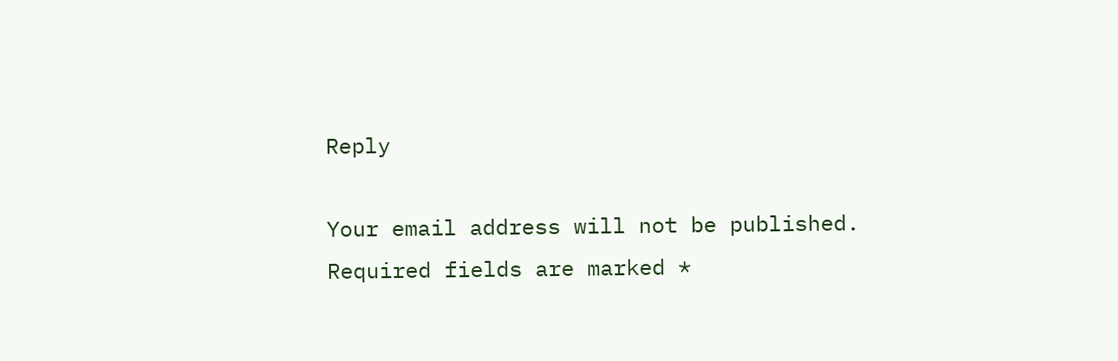Reply

Your email address will not be published. Required fields are marked *